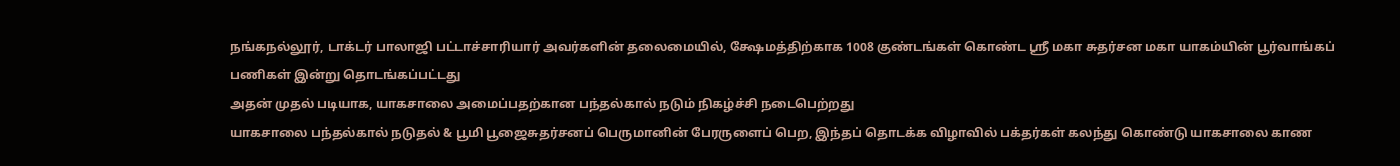நங்கநல்லூர், டாக்டர் பாலாஜி பட்டாச்சாரியார் அவர்களின் தலைமையில், க்ஷேமத்திற்காக 1008 குண்டங்கள் கொண்ட ஸ்ரீ மகா சுதர்சன மகா யாகம்யின் பூர்வாங்கப் பணிகள் இன்று தொடங்கப்பட்டது
அதன் முதல் படியாக, யாகசாலை அமைப்பதற்கான பந்தல்கால் நடும் நிகழ்ச்சி நடைபெற்றது
யாகசாலை பந்தல்கால் நடுதல் & பூமி பூஜைசுதர்சனப் பெருமானின் பேரருளைப் பெற, இந்தப் தொடக்க விழாவில் பக்தர்கள் கலந்து கொண்டு யாகசாலை காண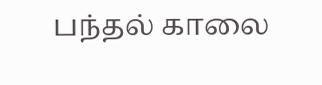பந்தல் காலை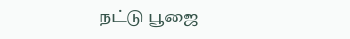நட்டு பூஜை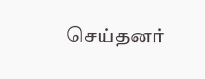செய்தனர்